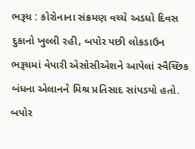ભરૂચ : કોરોનાના સંક્રમણ વચ્ચે અડધો દિવસ દુકાનો ખુલ્લી રહી, બપોર પછી લોકડાઉન
ભરૂચમાં વેપારી એસોસીએશને આપેલાં સ્વૈચ્છિક બંધના એલાનને મિશ્ર પ્રતિસાદ સાંપડયો હતો. બપોર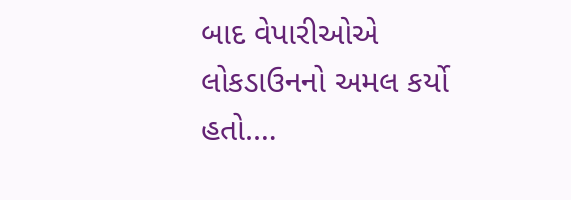બાદ વેપારીઓએ લોકડાઉનનો અમલ કર્યો હતો.…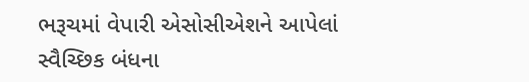ભરૂચમાં વેપારી એસોસીએશને આપેલાં સ્વૈચ્છિક બંધના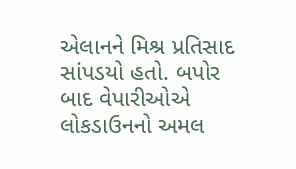એલાનને મિશ્ર પ્રતિસાદ સાંપડયો હતો. બપોર બાદ વેપારીઓએ લોકડાઉનનો અમલ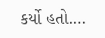કર્યો હતો.…